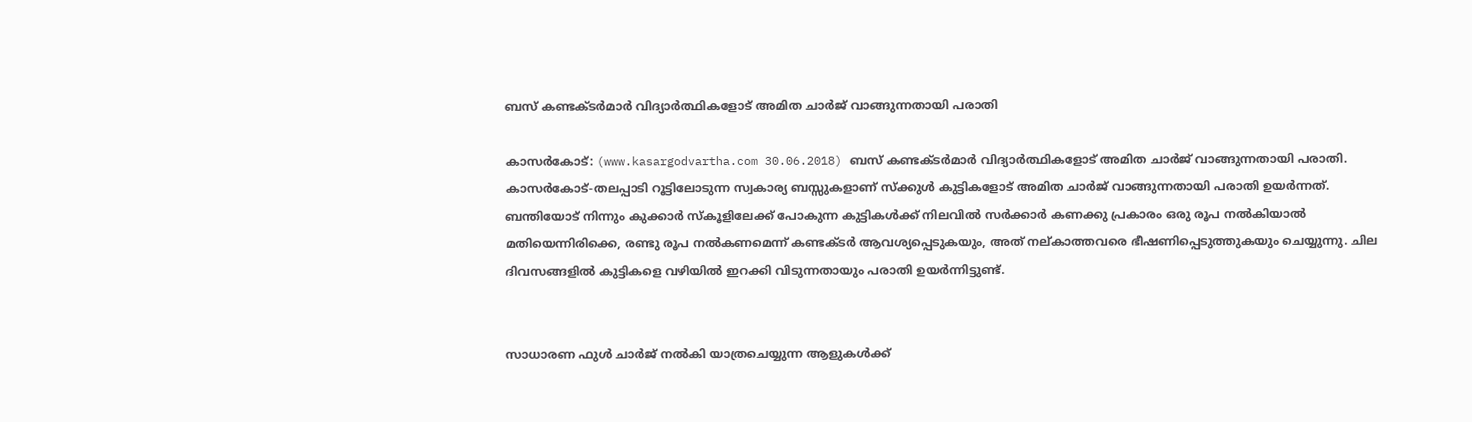ബസ് കണ്ടക്ടര്‍മാര്‍ വിദ്യാര്‍ത്ഥികളോട് അമിത ചാര്‍ജ് വാങ്ങുന്നതായി പരാതി

കാസര്‍കോട്: (www.kasargodvartha.com 30.06.2018) ബസ് കണ്ടക്ടര്‍മാര്‍ വിദ്യാര്‍ത്ഥികളോട് അമിത ചാര്‍ജ് വാങ്ങുന്നതായി പരാതി. കാസര്‍കോട്-തലപ്പാടി റൂട്ടിലോടുന്ന സ്വകാര്യ ബസ്സുകളാണ് സ്‌ക്കുള്‍ കുട്ടികളോട് അമിത ചാര്‍ജ് വാങ്ങുന്നതായി പരാതി ഉയര്‍ന്നത്. ബന്തിയോട് നിന്നും കുക്കാര്‍ സ്‌കൂളിലേക്ക് പോകുന്ന കുട്ടികള്‍ക്ക് നിലവില്‍ സര്‍ക്കാര്‍ കണക്കു പ്രകാരം ഒരു രൂപ നല്‍കിയാല്‍ മതിയെന്നിരിക്കെ, രണ്ടു രൂപ നല്‍കണമെന്ന് കണ്ടക്ടര്‍ ആവശ്യപ്പെടുകയും, അത് നല്കാത്തവരെ ഭീഷണിപ്പെടുത്തുകയും ചെയ്യുന്നു. ചില ദിവസങ്ങളില്‍ കുട്ടികളെ വഴിയില്‍ ഇറക്കി വിടുന്നതായും പരാതി ഉയര്‍ന്നിട്ടുണ്ട്.


സാധാരണ ഫുള്‍ ചാര്‍ജ് നല്‍കി യാത്രചെയ്യുന്ന ആളുകള്‍ക്ക്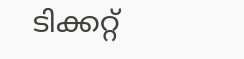ടിക്കറ്റ്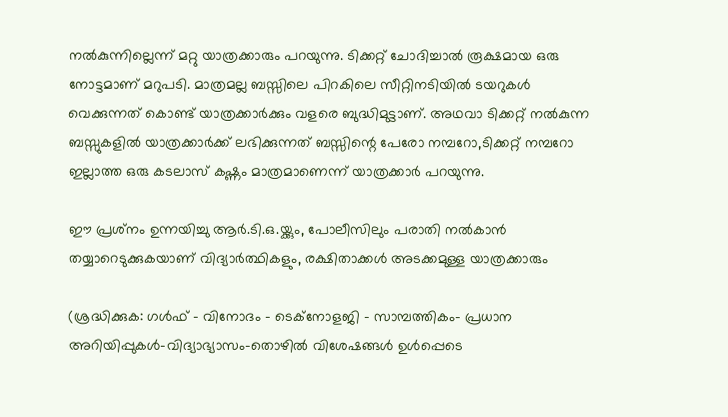നല്‍കുന്നില്ലെന്ന് മറ്റു യാത്രക്കാരും പറയുന്നു. ടിക്കറ്റ് ചോദിച്ചാല്‍ രൂക്ഷമായ ഒരു നോട്ടമാണ് മറുപടി. മാത്രമല്ല ബസ്സിലെ പിറകിലെ സീറ്റിനടിയില്‍ ടയറുകള്‍ വെക്കുന്നത് കൊണ്ട് യാത്രക്കാര്‍ക്കും വളരെ ബുദ്ധിമുട്ടാണ്. അഥവാ ടിക്കറ്റ് നല്‍കുന്ന ബസ്സുകളില്‍ യാത്രക്കാര്‍ക്ക് ലഭിക്കുന്നത് ബസ്സിന്റെ പേരോ നമ്പറോ,ടിക്കറ്റ് നമ്പറോ ഇല്ലാത്ത ഒരു കടലാസ് കഷ്ണം മാത്രമാണെന്ന് യാത്രക്കാര്‍ പറയുന്നു.

ഈ പ്രശ്‌നം ഉന്നയിച്ചു ആര്‍.ടി.ഒ.യ്ക്കും, പോലീസിലും പരാതി നല്‍കാന്‍ തയ്യാറെടുക്കുകയാണ് വിദ്യാര്‍ത്ഥികളും, രക്ഷിതാക്കള്‍ അടക്കമുള്ള യാത്രക്കാരും

(ശ്രദ്ധിക്കുക: ഗൾഫ് - വിനോദം - ടെക്നോളജി - സാമ്പത്തികം- പ്രധാന അറിയിപ്പുകൾ-വിദ്യാഭ്യാസം-തൊഴിൽ വിശേഷങ്ങൾ ഉൾപ്പെടെ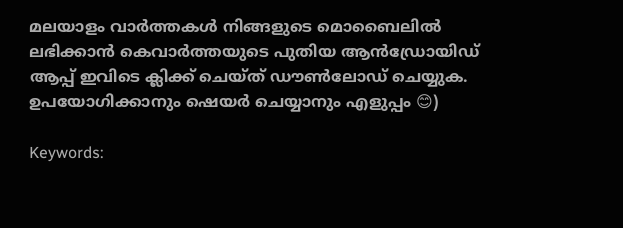മലയാളം വാർത്തകൾ നിങ്ങളുടെ മൊബൈലിൽ ലഭിക്കാൻ കെവാർത്തയുടെ പുതിയ ആൻഡ്രോയിഡ് ആപ്പ് ഇവിടെ ക്ലിക്ക് ചെയ്ത് ഡൗൺലോഡ് ചെയ്യുക. ഉപയോഗിക്കാനും ഷെയർ ചെയ്യാനും എളുപ്പം 😊)

Keywords: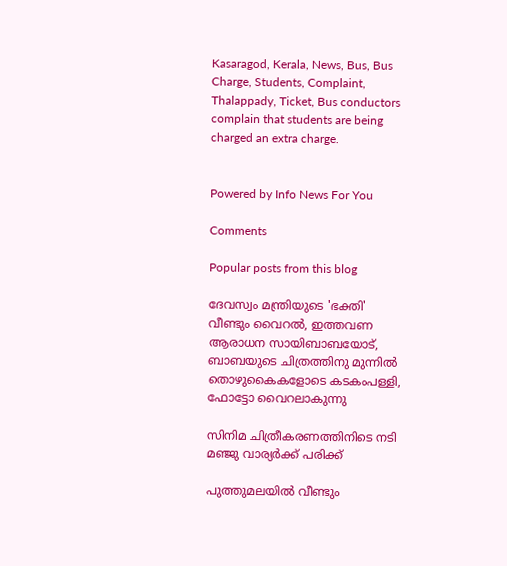Kasaragod, Kerala, News, Bus, Bus Charge, Students, Complaint, Thalappady, Ticket, Bus conductors complain that students are being charged an extra charge.


Powered by Info News For You

Comments

Popular posts from this blog

ദേവസ്വം മന്ത്രിയുടെ 'ഭക്തി' വീണ്ടും വൈറല്‍, ഇത്തവണ ആരാധന സായിബാബയോട്, ബാബയുടെ ചിത്രത്തിനു മുന്നില്‍ തൊഴുകൈകളോടെ കടകംപള്ളി, ഫോട്ടോ വൈറലാകുന്നു

സിനിമ ചിത്രീകരണത്തിനിടെ നടി മഞ്ജു വാര്യര്‍ക്ക് പരിക്ക്

പുത്തുമലയില്‍ വീണ്ടും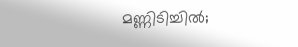മണ്ണിടിച്ചില്‍;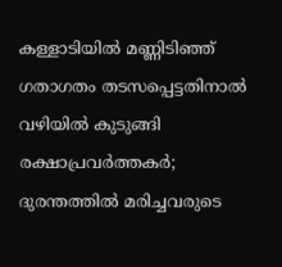കള്ളാടിയില്‍ മണ്ണിടിഞ്ഞ് ഗതാഗതം തടസപ്പെട്ടതിനാല്‍ വഴിയില്‍ കുടുങ്ങി രക്ഷാപ്രവര്‍ത്തകര്‍; ദുരന്തത്തില്‍ മരിച്ചവരുടെ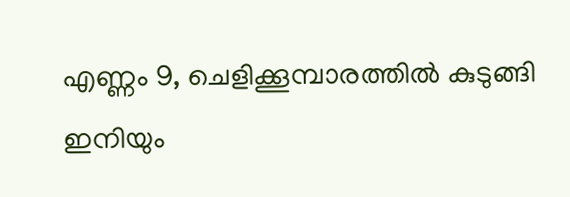എണ്ണം 9, ചെളിക്കൂമ്പാരത്തില്‍ കുടുങ്ങി ഇനിയും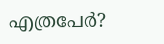എത്രപേര്‍?